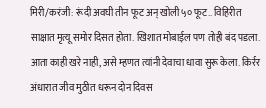मिरी/करंजी: रूंदी अवघी तीन फूट अन् खोली ५० फूट.. विहिरीत साक्षात मृत्यू समोर दिसत होता. खिशात मोबाईल पण तोही बंद पडला. आता काही खरे नाही, असे म्हणत त्यांनी देवाचा धावा सुरू केला. किर्रर अंधारात जीव मुठीत धरून दोन दिवस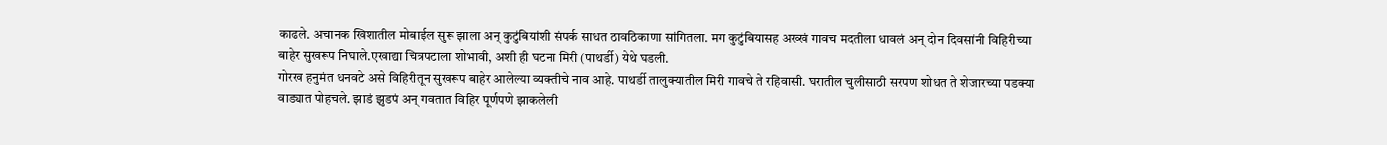काढले. अचानक खिशातील मोबाईल सुरू झाला अन् कुटुंबियांशी संपर्क साधत ठावठिकाणा सांगितला. मग कुटुंबियासह अख्खं गावच मदतीला धावलं अन् दोन दिवसांनी विहिरीच्या बाहेर सुखरूप निघाले.एखाद्या चित्रपटाला शोभावी, अशी ही घटना मिरी (पाथर्डी) येथे घडली.
गोरख हनुमंत धनवटे असे विहिरीतून सुखरूप बाहेर आलेल्या व्यक्तीचे नाव आहे. पाथर्डी तालुक्यातील मिरी गावचे ते रहिवासी. घरातील चुलीसाठी सरपण शोधत ते शेजारच्या पडक्या वाड्यात पोहचले. झाडं झुडपं अन् गवतात विहिर पूर्णपणे झाकलेली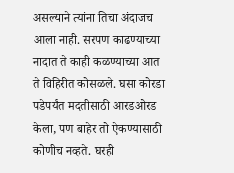असल्याने त्यांना तिचा अंदाजच आला नाही. सरपण काढण्याच्या नादात ते काही कळण्याच्या आत ते विहिरीत कोसळले. घसा कोरडा पडेपर्यंत मदतीसाठी आरडओरड केला, पण बाहेर तो ऐकण्यासाठी कोणीच नव्हते. घरही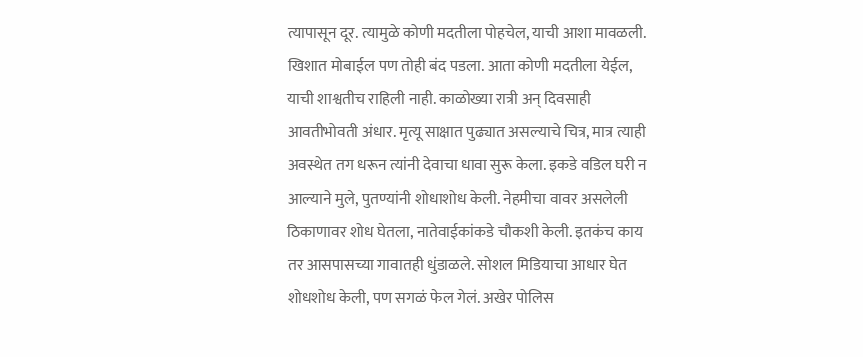त्यापासून दूर. त्यामुळे कोणी मदतीला पोहचेल, याची आशा मावळली.
खिशात मोबाईल पण तोही बंद पडला. आता कोणी मदतीला येईल, याची शाश्वतीच राहिली नाही. काळोख्या रात्री अन् दिवसाही आवतीभोवती अंधार. मृत्यू साक्षात पुढ्यात असल्याचे चित्र, मात्र त्याही अवस्थेत तग धरून त्यांनी देवाचा धावा सुरू केला. इकडे वडिल घरी न आल्याने मुले, पुतण्यांनी शोधाशोध केली. नेहमीचा वावर असलेली ठिकाणावर शोध घेतला, नातेवाईकांकडे चौकशी केली. इतकंच काय तर आसपासच्या गावातही धुंडाळले. सोशल मिडियाचा आधार घेत शोधशोध केली, पण सगळं फेल गेलं. अखेर पोलिस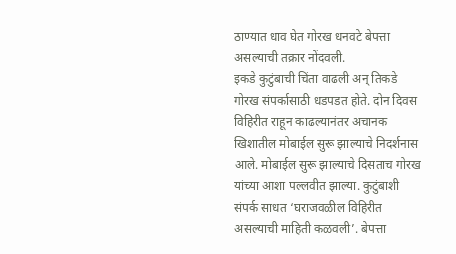ठाण्यात धाव घेत गोरख धनवटे बेपत्ता असल्याची तक्रार नोंदवली.
इकडे कुटुंबाची चिंता वाढली अन् तिकडे गोरख संपर्कासाठी धडपडत होते. दोन दिवस विहिरीत राहून काढल्यानंतर अचानक खिशातील मोबाईल सुरू झाल्याचे निदर्शनास आले. मोबाईल सुरू झाल्याचे दिसताच गोरख यांच्या आशा पल्लवीत झाल्या. कुटुंबाशी संपर्क साधत ‘घराजवळील विहिरीत असल्याची माहिती कळवली’. बेपत्ता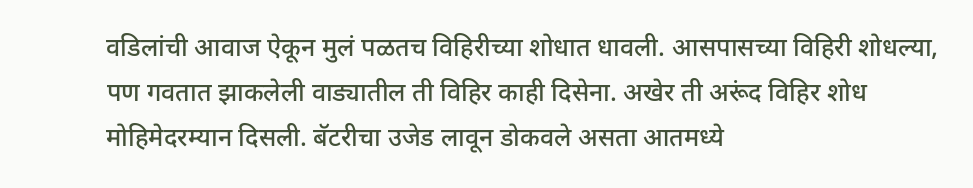वडिलांची आवाज ऐकून मुलं पळतच विहिरीच्या शोधात धावली. आसपासच्या विहिरी शोधल्या, पण गवतात झाकलेली वाड्यातील ती विहिर काही दिसेना. अखेर ती अरूंद विहिर शोध मोहिमेदरम्यान दिसली. बॅटरीचा उजेड लावून डोकवले असता आतमध्ये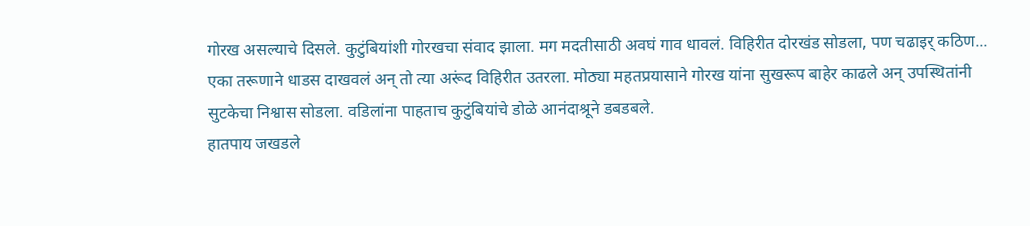गोरख असल्याचे दिसले. कुटुंबियांशी गोरखचा संवाद झाला. मग मदतीसाठी अवघं गाव धावलं. विहिरीत दोरखंड सोडला, पण चढाइर् कठिण... एका तरूणाने धाडस दाखवलं अन् तो त्या अरूंद विहिरीत उतरला. मोठ्या महतप्रयासाने गोरख यांना सुखरूप बाहेर काढले अन् उपस्थितांनी सुटकेचा निश्वास सोडला. वडिलांना पाहताच कुटुंबियांचे डोळे आनंदाश्रूने डबडबले.
हातपाय जखडले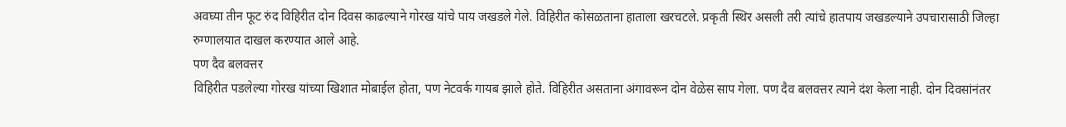अवघ्या तीन फूट रुंद विहिरीत दोन दिवस काढल्याने गोरख यांचे पाय जखडले गेले. विहिरीत कोसळताना हाताला खरचटले. प्रकृती स्थिर असली तरी त्यांचे हातपाय जखडल्याने उपचारासाठी जिल्हा रुग्णालयात दाखल करण्यात आले आहे.
पण दैव बलवत्तर
विहिरीत पडलेल्या गोरख यांच्या खिशात मोबाईल होता, पण नेटवर्क गायब झाले होते. विहिरीत असताना अंगावरून दोन वेळेस साप गेला. पण दैव बलवत्तर त्याने दंश केला नाही. दोन दिवसांनंतर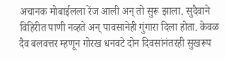अचानक मोबाईलला रेंज आली अन् तो सुरू झाला. सुदैवाने विहिरीत पाणी नव्हते अन् पावसानेही गुंगारा दिला होता. केवळ दैव बलवत्तर म्हणून गोरख धनवटे दोन दिवसांनंतरही सुखरूप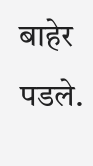बाहेर पडले.